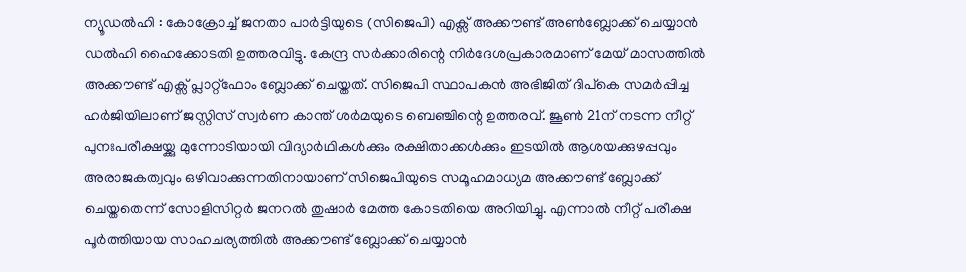ന്യൂഡൽഹി : കോക്രോച്ച് ജനതാ പാർട്ടിയുടെ (സിജെപി) എക്സ് അക്കൗണ്ട് അൺബ്ലോക്ക് ചെയ്യാൻ ഡൽഹി ഹൈക്കോടതി ഉത്തരവിട്ടു. കേന്ദ്ര സർക്കാരിന്റെ നിർദേശപ്രകാരമാണ് മേയ് മാസത്തിൽ അക്കൗണ്ട് എക്സ് പ്ലാറ്റ്ഫോം ബ്ലോക്ക് ചെയ്തത്. സിജെപി സ്ഥാപകൻ അഭിജിത് ദിപ്കെ സമർപ്പിച്ച ഹർജിയിലാണ് ജസ്റ്റിസ് സ്വർണ കാന്ത് ശർമയുടെ ബെഞ്ചിന്റെ ഉത്തരവ്. ജൂൺ 21ന് നടന്ന നീറ്റ് പുനഃപരീക്ഷയ്ക്കു മുന്നോടിയായി വിദ്യാർഥികൾക്കും രക്ഷിതാക്കൾക്കും ഇടയിൽ ആശയക്കുഴപ്പവും അരാജകത്വവും ഒഴിവാക്കുന്നതിനായാണ് സിജെപിയുടെ സമൂഹമാധ്യമ അക്കൗണ്ട് ബ്ലോക്ക് ചെയ്തതെന്ന് സോളിസിറ്റർ ജനറൽ തുഷാർ മേത്ത കോടതിയെ അറിയിച്ചു. എന്നാൽ നീറ്റ് പരീക്ഷ പൂർത്തിയായ സാഹചര്യത്തിൽ അക്കൗണ്ട് ബ്ലോക്ക് ചെയ്യാൻ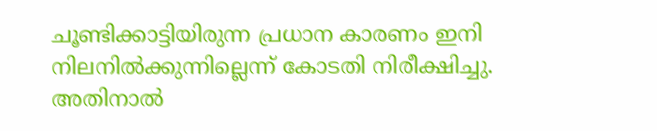ചൂണ്ടിക്കാട്ടിയിരുന്ന പ്രധാന കാരണം ഇനി നിലനിൽക്കുന്നില്ലെന്ന് കോടതി നിരീക്ഷിച്ചു.
അതിനാൽ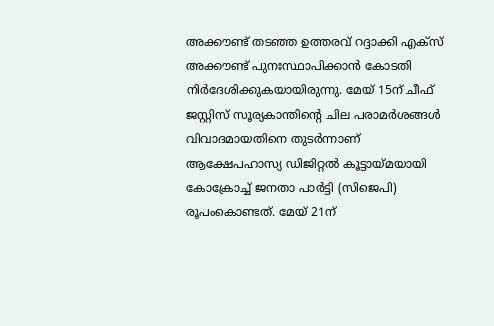അക്കൗണ്ട് തടഞ്ഞ ഉത്തരവ് റദ്ദാക്കി എക്സ് അക്കൗണ്ട് പുനഃസ്ഥാപിക്കാൻ കോടതി നിർദേശിക്കുകയായിരുന്നു. മേയ് 15ന് ചീഫ് ജസ്റ്റിസ് സൂര്യകാന്തിന്റെ ചില പരാമർശങ്ങൾ വിവാദമായതിനെ തുടർന്നാണ് ആക്ഷേപഹാസ്യ ഡിജിറ്റൽ കൂട്ടായ്മയായി കോക്രോച്ച് ജനതാ പാർട്ടി (സിജെപി) രൂപംകൊണ്ടത്. മേയ് 21ന്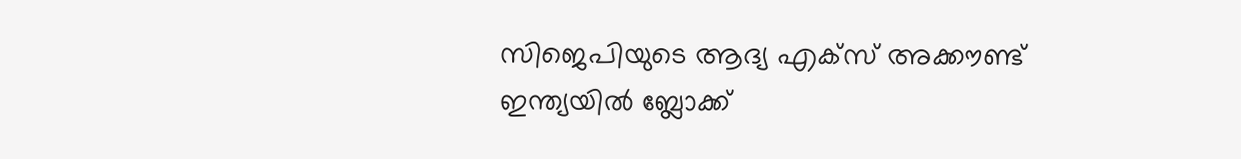സിജെപിയുടെ ആദ്യ എക്സ് അക്കൗണ്ട് ഇന്ത്യയിൽ ബ്ലോക്ക്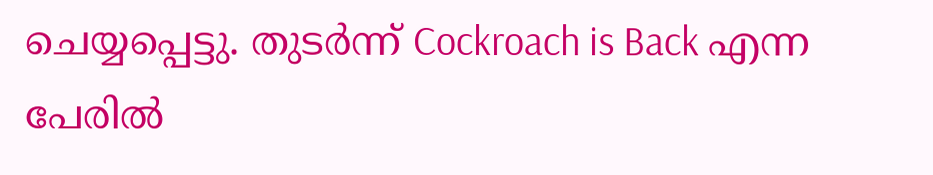ചെയ്യപ്പെട്ടു. തുടർന്ന് Cockroach is Back എന്ന പേരിൽ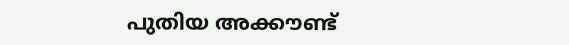പുതിയ അക്കൗണ്ട്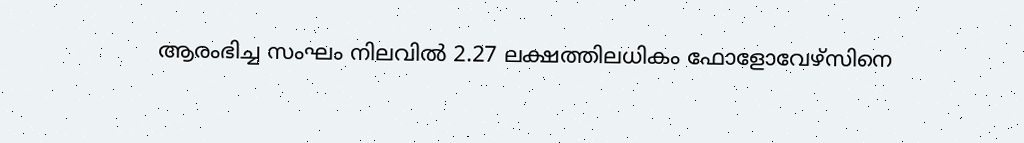ആരംഭിച്ച സംഘം നിലവിൽ 2.27 ലക്ഷത്തിലധികം ഫോളോവേഴ്സിനെ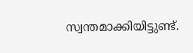സ്വന്തമാക്കിയിട്ടുണ്ട്.